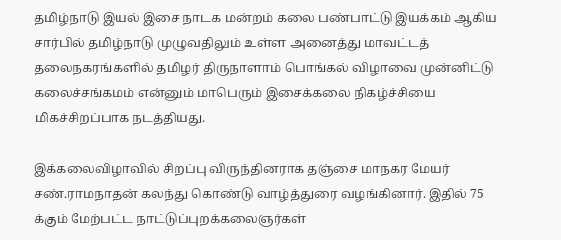தமிழ்நாடு இயல் இசை நாடக மன்றம் கலை பண்பாட்டு இயக்கம் ஆகிய சார்பில் தமிழ்நாடு முழுவதிலும் உள்ள அனைத்து மாவட்டத் தலைநகரங்களில் தமிழர் திருநாளாம் பொங்கல் விழாவை முன்னிட்டு கலைச்சங்கமம் என்னும் மாபெரும் இசைக்கலை நிகழ்ச்சியை மிகச்சிறப்பாக நடத்தியது.

இக்கலைவிழாவில் சிறப்பு விருந்தினராக தஞ்சை மாநகர மேயர் சண்.ராமநாதன் கலந்து கொண்டு வாழ்த்துரை வழங்கினார். இதில் 75 க்கும் மேற்பட்ட நாட்டுப்புறக்கலைஞர்கள்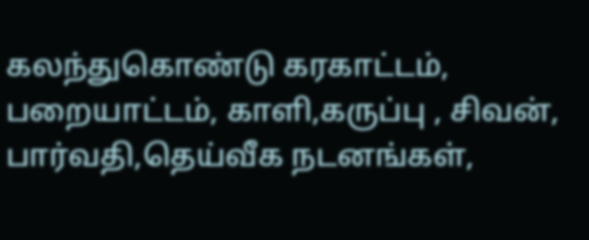கலந்துகொண்டு கரகாட்டம், பறையாட்டம், காளி,கருப்பு , சிவன், பார்வதி,தெய்வீக நடனங்கள்,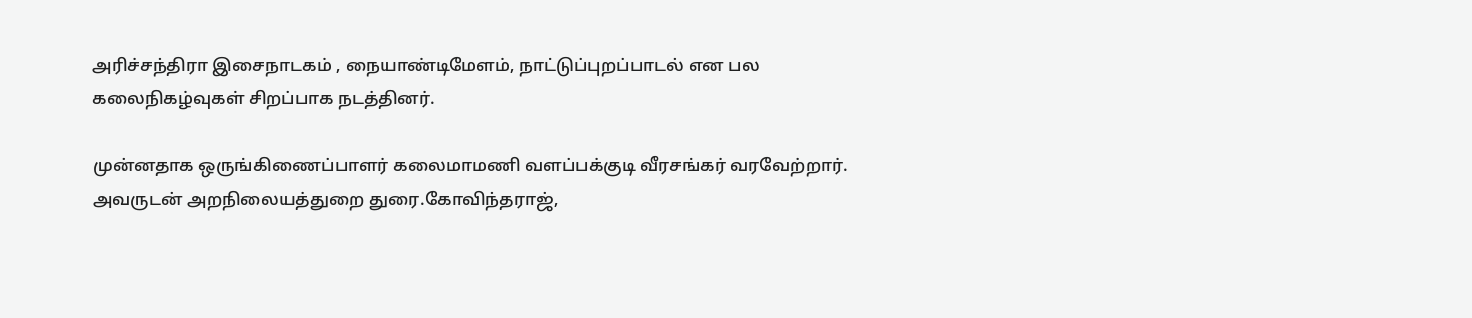அரிச்சந்திரா இசைநாடகம் , நையாண்டிமேளம், நாட்டுப்புறப்பாடல் என பல கலைநிகழ்வுகள் சிறப்பாக நடத்தினர்.

முன்னதாக ஒருங்கிணைப்பாளர் கலைமாமணி வளப்பக்குடி வீரசங்கர் வரவேற்றார். அவருடன் அறநிலையத்துறை துரை.கோவிந்தராஜ்,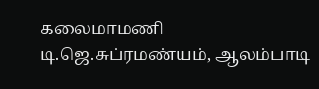கலைமாமணி டி.ஜெ.சுப்ரமண்யம், ஆலம்பாடி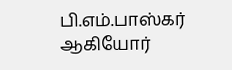பி.எம்.பாஸ்கர் ஆகியோர்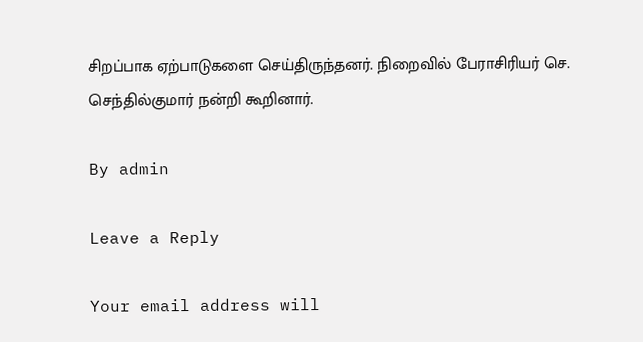சிறப்பாக ஏற்பாடுகளை செய்திருந்தனர். நிறைவில் பேராசிரியர் செ. செந்தில்குமார் நன்றி கூறினார்.

By admin

Leave a Reply

Your email address will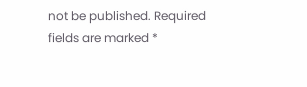not be published. Required fields are marked *